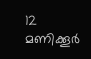12 മണിക്കൂർ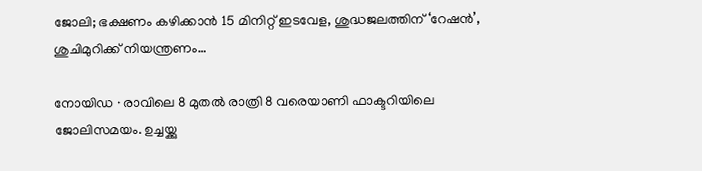ജോലി; ഭക്ഷണം കഴിക്കാൻ 15 മിനിറ്റ് ഇടവേള, ശുദ്ധജലത്തിന് ‘റേഷൻ’, ശുചിമുറിക്ക് നിയന്ത്രണം…

നോയിഡ ∙ രാവിലെ 8 മുതൽ രാത്രി 8 വരെയാണി ഫാക്ടറിയിലെ ജോലിസമയം. ഉച്ചയ്ക്കു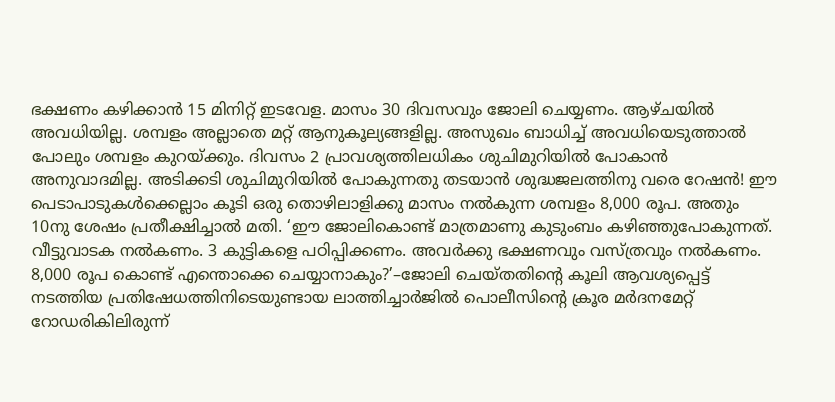ഭക്ഷണം കഴിക്കാൻ 15 മിനിറ്റ് ഇടവേള. മാസം 30 ദിവസവും ജോലി ചെയ്യണം. ആഴ്ചയിൽ അവധിയില്ല. ശമ്പളം അല്ലാതെ മറ്റ് ആനുകൂല്യങ്ങളില്ല. അസുഖം ബാധിച്ച് അവധിയെടുത്താൽ പോലും ശമ്പളം കുറയ്ക്കും. ദിവസം 2 പ്രാവശ്യത്തിലധികം ശുചിമുറിയിൽ പോകാൻ അനുവാദമില്ല. അടിക്കടി ശുചിമുറിയിൽ പോകുന്നതു തടയാൻ ശുദ്ധജലത്തിനു വരെ റേഷൻ! ഈ പെടാപാടുകൾക്കെല്ലാം കൂടി ഒരു തൊഴിലാളിക്കു മാസം നൽകുന്ന ശമ്പളം 8,000 രൂപ. അതും 10നു ശേഷം പ്രതീക്ഷിച്ചാൽ മതി. ‘ഈ ജോലികൊണ്ട് മാത്രമാണു കുടുംബം കഴിഞ്ഞുപോകുന്നത്. വീട്ടുവാടക നൽകണം. 3 കുട്ടികളെ പഠിപ്പിക്കണം. അവർക്കു ഭക്ഷണവും വസ്ത്രവും നൽകണം. 8,000 രൂപ കൊണ്ട് എന്തൊക്കെ ചെയ്യാനാകും?’–ജോലി ചെയ്തതിന്റെ കൂലി ആവശ്യപ്പെട്ട് നടത്തിയ പ്രതിഷേധത്തിനിടെയുണ്ടായ ലാത്തിച്ചാർജിൽ പൊലീസിന്റെ ക്രൂര മർദനമേറ്റ് റോഡരികിലിരുന്ന്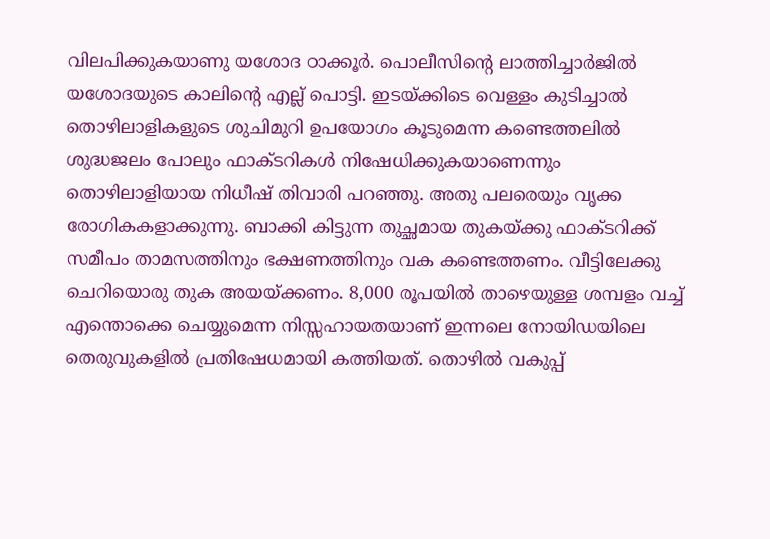വിലപിക്കുകയാണു യശോദ ഠാക്കൂർ. പൊലീസിന്റെ ലാത്തിച്ചാർജിൽ യശോദയുടെ കാലിന്റെ എല്ല് പൊട്ടി. ഇടയ്ക്കിടെ വെള്ളം കുടിച്ചാൽ തൊഴിലാളികളുടെ ശുചിമുറി ഉപയോഗം കൂടുമെന്ന കണ്ടെത്തലിൽ ശുദ്ധജലം പോലും ഫാക്ടറികൾ നിഷേധിക്കുകയാണെന്നും തൊഴിലാളിയായ നിധീഷ് തിവാരി പറഞ്ഞു. അതു പലരെയും വൃക്ക രോഗികകളാക്കുന്നു. ബാക്കി കിട്ടുന്ന തുച്ഛമായ തുകയ്ക്കു ഫാക്ടറിക്ക് സമീപം താമസത്തിനും ഭക്ഷണത്തിനും വക കണ്ടെത്തണം. വീട്ടിലേക്കു ചെറിയൊരു തുക അയയ്ക്കണം. 8,000 രൂപയിൽ താഴെയുള്ള ശമ്പളം വച്ച് എന്തൊക്കെ ചെയ്യുമെന്ന നിസ്സഹായതയാണ് ഇന്നലെ നോയിഡയിലെ തെരുവുകളിൽ പ്രതിഷേധമായി കത്തിയത്. തൊഴിൽ വകുപ്പ്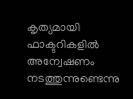കൃത്യമായി ഫാക്ടറികളിൽ അന്വേഷണം നടത്തുന്നുണ്ടെന്നു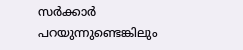സർക്കാർ പറയുന്നുണ്ടെങ്കിലും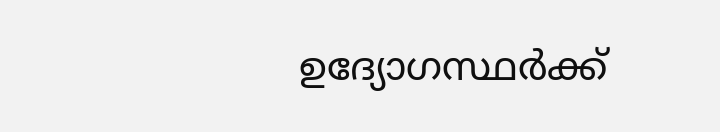ഉദ്യോഗസ്ഥർക്ക്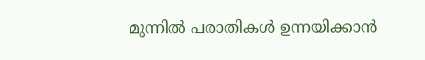മുന്നിൽ പരാതികൾ ഉന്നയിക്കാൻ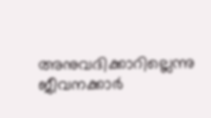അനുവദിക്കാറില്ലെന്നു ജീവനക്കാർ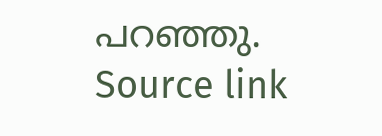പറഞ്ഞു.
Source link